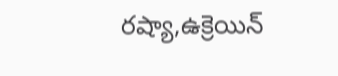రష్యా,ఉక్రెయిన్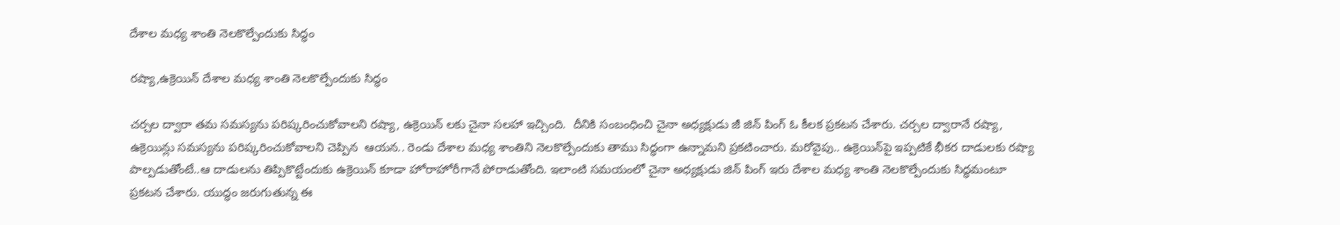దేశాల మ‌ధ్య శాంతి నెల‌కొల్పేందుకు సిద్ధం

రష్యా,ఉక్రెయిన్ దేశాల మ‌ధ్య శాంతి నెల‌కొల్పేందుకు సిద్ధం

చ‌ర్చ‌ల ద్వారా త‌మ స‌మ‌స్య‌ను ప‌రిష్క‌రించుకోవాల‌ని ర‌ష్యా, ఉక్రెయిన్ ల‌కు చైనా స‌ల‌హా ఇచ్చింది.  దీనికి సంబంధించి చైనా అధ్య‌క్షుడు జీ జిన్ పింగ్ ఓ కీల‌క ప్ర‌క‌ట‌న‌ చేశారు. చ‌ర్చ‌ల ద్వారానే ర‌ష్యా, ఉక్రెయిన్లు స‌మ‌స్య‌ను ప‌రిష్క‌రించుకోవాల‌ని చెప్పిన  ఆయన.. రెండు దేశాల మ‌ధ్య శాంతిని నెల‌కొల్పేందుకు తాము సిద్ధంగా ఉన్నామ‌ని ప్ర‌క‌టించారు. మరోవైపు.. ఉక్రెయిన్‌పై ఇప్ప‌టికే భీకర దాడుల‌కు రష్యా పాల్ప‌డుతోంటే..ఆ దాడుల‌ను తిప్పికొట్టేందుకు ఉక్రెయిన్ కూడా హోరాహోరీగానే పోరాడుతోంది. ఇలాంటి స‌మ‌యంలో చైనా అధ్య‌క్షుడు జిన్ పింగ్ ఇరు దేశాల మ‌ధ్య శాంతి నెల‌కొల్పేందుకు సిద్ధ‌మంటూ ప్ర‌కట‌న చేశారు. యుద్ధం జ‌రుగుతున్న ఈ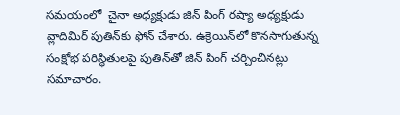సమయంలో  చైనా అధ్య‌క్షుడు జిన్ పింగ్ ర‌ష్యా అధ్యక్షుడు వ్లాదిమిర్ పుతిన్‌కు ఫోన్ చేశారు. ఉక్రెయిన్‌లో కొన‌సాగుతున్న సంక్షోభ ప‌రిస్థితుల‌పై పుతిన్‌తో జిన్ పింగ్ చ‌ర్చించిన‌ట్లు స‌మాచారం.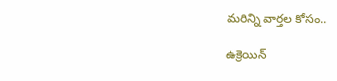మరిన్ని వార్తల కోసం..

ఉక్రెయిన్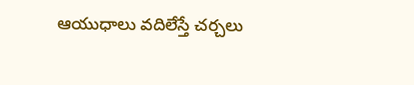ఆయుధాలు వదిలేస్తే చ‌ర్చ‌లు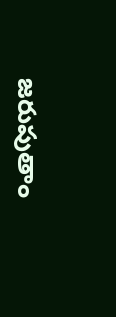జ‌రుపుతాం